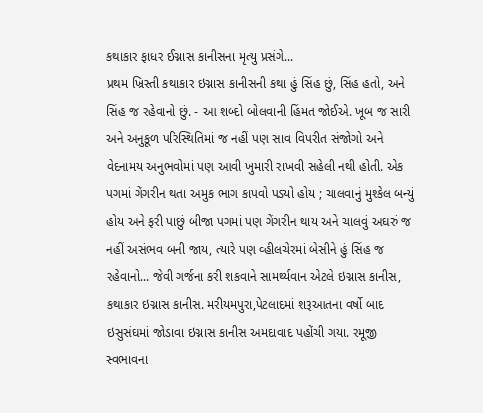કથાકાર ફાધર ઈગ્નાસ કાનીસના મૃત્યુ પ્રસંગે...
પ્રથમ ખ્રિસ્તી કથાકાર ઇગ્નાસ કાનીસની કથા હું સિંહ છું, સિંહ હતો, અને સિંહ જ રહેવાનો છું. - આ શબ્દો બોલવાની હિંમત જોઈએ. ખૂબ જ સારી અને અનુકૂળ પરિસ્થિતિમાં જ નહીં પણ સાવ વિપરીત સંજોગો અને વેદનામય અનુભવોમાં પણ આવી ખુમારી રાખવી સહેલી નથી હોતી. એક પગમાં ગેંગરીન થતા અમુક ભાગ કાપવો પડ્યો હોય ; ચાલવાનું મુશ્કેલ બન્યું હોય અને ફરી પાછું બીજા પગમાં પણ ગેંગરીન થાય અને ચાલવું અઘરું જ નહીં અસંભવ બની જાય, ત્યારે પણ વ્હીલચેરમાં બેસીને હું સિંહ જ રહેવાનો... જેવી ગર્જના કરી શકવાને સામર્થ્યવાન એટલે ઇગ્નાસ કાનીસ, કથાકાર ઇગ્નાસ કાનીસ. મરીયમપુરા,પેટલાદમાં શરૂઆતના વર્ષો બાદ ઇસુસંઘમાં જોડાવા ઇગ્નાસ કાનીસ અમદાવાદ પહોંચી ગયા. રમૂજી સ્વભાવના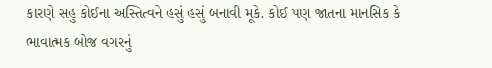કારણે સહુ કોઈના અસ્તિત્વને હસું હસું બનાવી મૂકે. કોઈ પણ જાતના માનસિક કે ભાવાત્મક બોજ વગરનું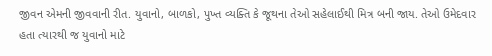જીવન એમની જીવવાની રીત. યુવાનો, બાળકો, પુખ્ત વ્યક્તિ કે જૂથના તેઓ સહેલાઈથી મિત્ર બની જાય. તેઓ ઉમેદવાર હતા ત્યારથી જ યુવાનો માટે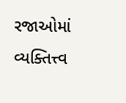રજાઓમાં વ્યક્તિત્ત્વ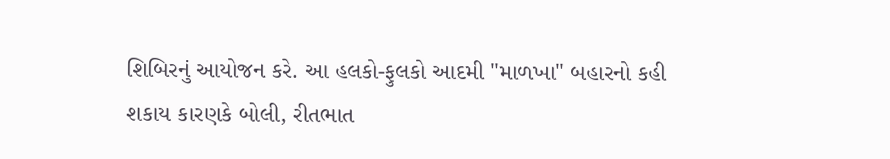શિબિરનું આયોજન કરે. આ હલકો-ફુલકો આદમી "માળખા" બહારનો કહી શકાય કારણકે બોલી, રીતભાત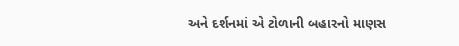અને દર્શનમાં એ ટોળાની બહારનો માણસ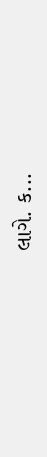લાગે. ક...